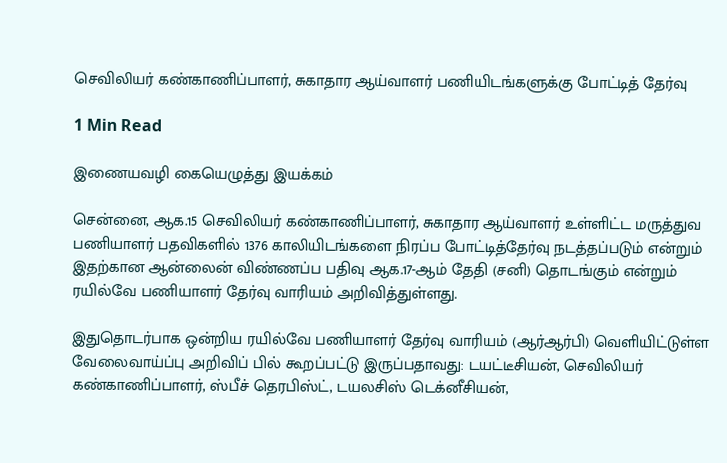செவிலியர் கண்காணிப்பாளர், சுகாதார ஆய்வாளர் பணியிடங்களுக்கு போட்டித் தேர்வு

1 Min Read

இணையவழி கையெழுத்து இயக்கம்

சென்னை, ஆக.15 செவிலியர் கண்காணிப்பாளர், சுகாதார ஆய்வாளர் உள்ளிட்ட மருத்துவ பணியாளர் பதவிகளில் 1376 காலியிடங்களை நிரப்ப போட்டித்தேர்வு நடத்தப்படும் என்றும் இதற்கான ஆன்லைன் விண்ணப்ப பதிவு ஆக.17-ஆம் தேதி (சனி) தொடங்கும் என்றும் ரயில்வே பணியாளர் தேர்வு வாரியம் அறிவித்துள்ளது.

இதுதொடர்பாக ஒன்றிய ரயில்வே பணியாளர் தேர்வு வாரியம் (ஆர்ஆர்பி) வெளியிட்டுள்ள வேலைவாய்ப்பு அறிவிப் பில் கூறப்பட்டு இருப்பதாவது: டயட்டீசியன், செவிலியர் கண்காணிப்பாளர், ஸ்பீச் தெரபிஸ்ட், டயலசிஸ் டெக்னீசியன்,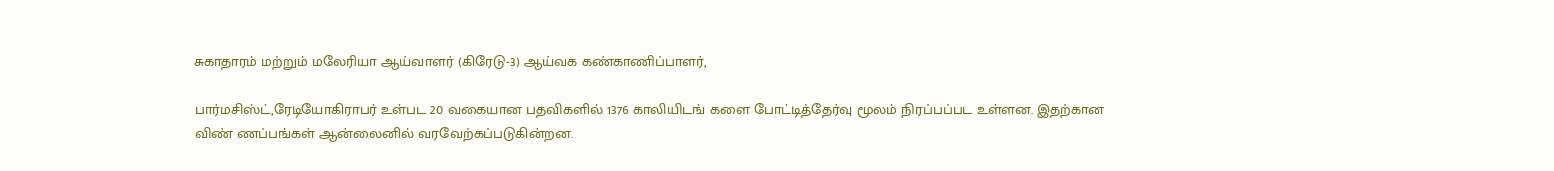சுகாதாரம் மற்றும் மலேரியா ஆய்வாளர் (கிரேடு-3) ஆய்வக கண்காணிப்பாளர்,

பார்மசிஸ்ட்,ரேடியோகிராபர் உள்பட 20 வகையான பதவிகளில் 1376 காலியிடங் களை போட்டித்தேர்வு மூலம் நிரப்பப்பட உள்ளன. இதற்கான விண் ணப்பங்கள் ஆன்லைனில் வரவேற்கப்படுகின்றன.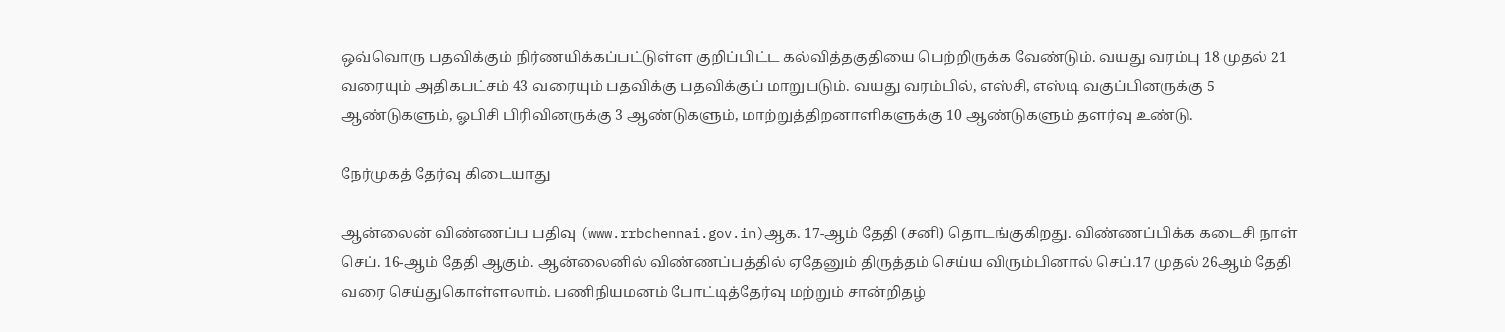ஒவ்வொரு பதவிக்கும் நிர்ணயிக்கப்பட்டுள்ள குறிப்பிட்ட கல்வித்தகுதியை பெற்றிருக்க வேண்டும். வயது வரம்பு 18 முதல் 21 வரையும் அதிகபட்சம் 43 வரையும் பதவிக்கு பதவிக்குப் மாறுபடும். வயது வரம்பில், எஸ்சி, எஸ்டி வகுப்பினருக்கு 5 ஆண்டுகளும், ஓபிசி பிரிவினருக்கு 3 ஆண்டுகளும், மாற்றுத்திறனாளிகளுக்கு 10 ஆண்டுகளும் தளர்வு உண்டு.

நேர்முகத் தேர்வு கிடையாது

ஆன்லைன் விண்ணப்ப பதிவு (www.rrbchennai.gov.in)ஆக. 17-ஆம் தேதி (சனி) தொடங்குகிறது. விண்ணப்பிக்க கடைசி நாள் செப். 16-ஆம் தேதி ஆகும். ஆன்லைனில் விண்ணப்பத்தில் ஏதேனும் திருத்தம் செய்ய விரும்பினால் செப்.17 முதல் 26ஆம் தேதி வரை செய்துகொள்ளலாம். பணிநியமனம் போட்டித்தேர்வு மற்றும் சான்றிதழ்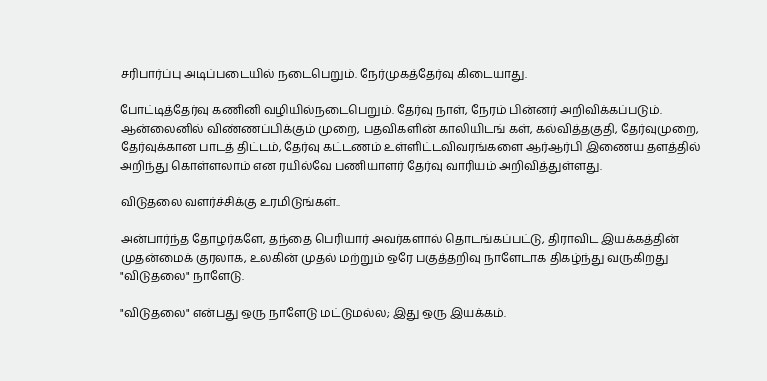சரிபார்ப்பு அடிப்படையில் நடைபெறும். நேர்முகத்தேர்வு கிடையாது.

போட்டித்தேர்வு கணினி வழியில்நடைபெறும். தேர்வு நாள், நேரம் பின்னர் அறிவிக்கப்படும். ஆன்லைனில் விண்ணப்பிக்கும் முறை, பதவிகளின் காலியிடங் கள், கல்வித்தகுதி, தேர்வுமுறை, தேர்வுக்கான பாடத் திட்டம், தேர்வு கட்டணம் உள்ளிட்டவிவரங்களை ஆர்ஆர்பி இணைய தளத்தில் அறிந்து கொள்ளலாம் என ரயில்வே பணியாளர் தேர்வு வாரியம் அறிவித்துள்ளது.

விடுதலை வளர்ச்சிக்கு உரமிடுங்கள்..

அன்பார்ந்த தோழர்களே, தந்தை பெரியார் அவர்களால் தொடங்கப்பட்டு, திராவிட இயக்கத்தின் முதன்மைக் குரலாக, உலகின் முதல் மற்றும் ஒரே பகுத்தறிவு நாளேடாக திகழ்ந்து வருகிறது "விடுதலை" நாளேடு.

"விடுதலை" என்பது ஒரு நாளேடு மட்டுமல்ல; இது ஒரு இயக்கம்.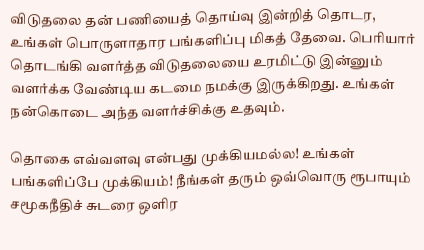விடுதலை தன் பணியைத் தொய்வு இன்றித் தொடர, உங்கள் பொருளாதார பங்களிப்பு மிகத் தேவை. பெரியார் தொடங்கி வளர்த்த விடுதலையை உரமிட்டு இன்னும் வளர்க்க வேண்டிய கடமை நமக்கு இருக்கிறது. உங்கள் நன்கொடை அந்த வளர்ச்சிக்கு உதவும்.

தொகை எவ்வளவு என்பது முக்கியமல்ல! உங்கள் பங்களிப்பே முக்கியம்! நீங்கள் தரும் ஒவ்வொரு ரூபாயும் சமூகநீதிச் சுடரை ஒளிர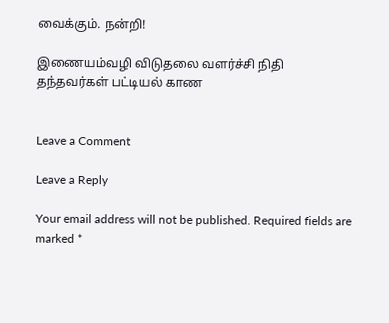வைக்கும். நன்றி!

இணையம்வழி விடுதலை வளர்ச்சி நிதி தந்தவர்கள் பட்டியல் காண


Leave a Comment

Leave a Reply

Your email address will not be published. Required fields are marked *